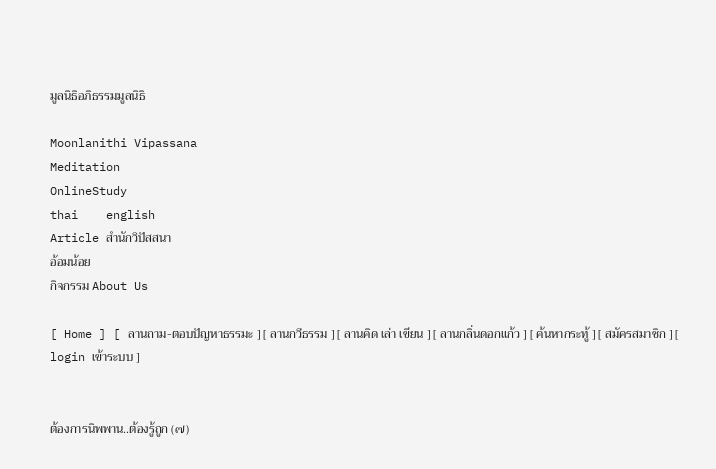มูลนิธิอภิธรรมมูลนิธิ

Moonlanithi Vipassana
Meditation
OnlineStudy
thai    english
Article สำนักวิปัสสนา
อ้อมน้อย
กิจกรรม About Us

[ Home ] [ ลานถาม-ตอบปัญหาธรรมะ ] [ ลานกวีธรรม ] [ ลานคิด เล่า เขียน ] [ ลานกลิ่นดอกแก้ว ] [ ค้นหากระทู้ ] [ สมัครสมาชิก ] [ login เข้าระบบ ]


ต้องการนิพพาน..ต้องรู้ถูก (๗)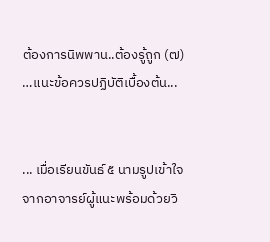ต้องการนิพพาน..ต้องรู้ถูก (๗)
…แนะข้อควรปฏิบัติเบื้องต้น...


... เมื่อเรียนขันธ์ ๕ นามรูปเข้าใจจากอาจารย์ผู้แนะพร้อมด้วยวิ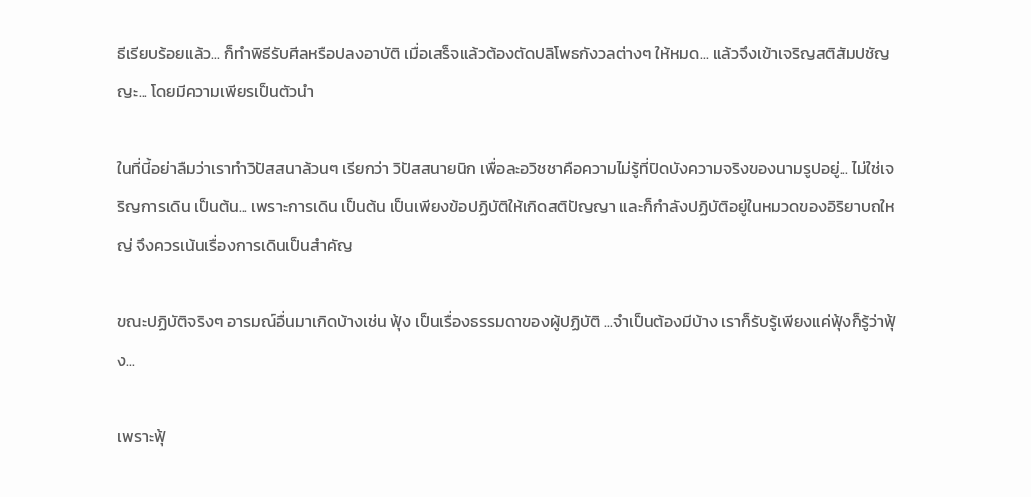ธีเรียบร้อยแล้ว... ก็ทำพิธีรับศีลหรือปลงอาบัติ เมื่อเสร็จแล้วต้องตัดปลิโพธกังวลต่างๆ ให้หมด... แล้วจึงเข้าเจริญสติสัมปชัญญะ... โดยมีความเพียรเป็นตัวนำ

ในที่นี้อย่าลืมว่าเราทำวิปัสสนาล้วนๆ เรียกว่า วิปัสสนายนิก เพื่อละอวิชชาคือความไม่รู้ที่ปิดบังความจริงของนามรูปอยู่... ไม่ใช่เจริญการเดิน เป็นต้น... เพราะการเดิน เป็นต้น เป็นเพียงข้อปฏิบัติให้เกิดสติปัญญา และก็กำลังปฏิบัติอยู่ในหมวดของอิริยาบถใหญ่ จึงควรเน้นเรื่องการเดินเป็นสำคัญ

ขณะปฏิบัติจริงๆ อารมณ์อื่นมาเกิดบ้างเช่น ฟุ้ง เป็นเรื่องธรรมดาของผู้ปฏิบัติ ...จำเป็นต้องมีบ้าง เราก็รับรู้เพียงแค่ฟุ้งก็รู้ว่าฟุ้ง...

เพราะฟุ้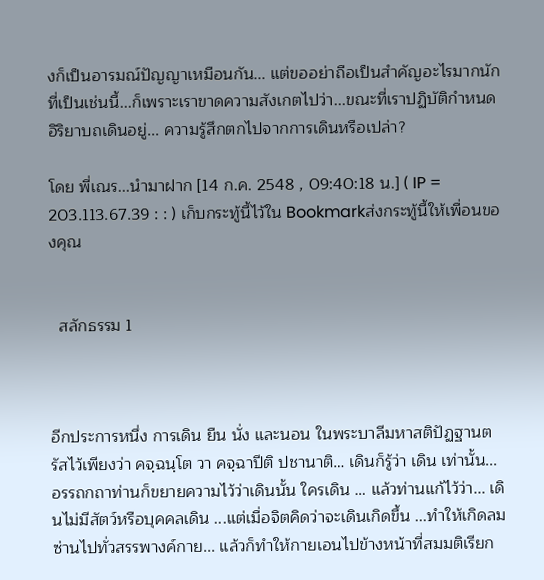งก็เป็นอารมณ์ปัญญาเหมือนกัน... แต่ขออย่าถือเป็นสำคัญอะไรมากนัก ที่เป็นเช่นนี้...ก็เพราะเราขาดความสังเกตไปว่า...ขณะที่เราปฏิบัติกำหนดอิริยาบถเดินอยู่... ความรู้สึกตกไปจากการเดินหรือเปล่า?

โดย พี่เณร...นำมาฝาก [14 ก.ค. 2548 , 09:40:18 น.] ( IP = 203.113.67.39 : : ) เก็บกระทู้นี้ไว้ใน Bookmarkส่งกระทู้นี้ให้เพื่อนของคุณ


  สลักธรรม 1



อีกประการหนึ่ง การเดิน ยืน นั่ง และนอน ในพระบาลีมหาสติปัฏฐานตรัสไว้เพียงว่า คจฺฉนฺโต วา คจฺฉาปีติ ปชานาติ… เดินก็รู้ว่า เดิน เท่านั้น... อรรถกถาท่านก็ขยายความไว้ว่าเดินนั้น ใครเดิน … แล้วท่านแก้ไว้ว่า... เดินไม่มีสัตว์หรือบุคคลเดิน ...แต่เมื่อจิตคิดว่าจะเดินเกิดขึ้น ...ทำให้เกิดลมซ่านไปทั่วสรรพางค์กาย... แล้วก็ทำให้กายเอนไปข้างหน้าที่สมมติเรียก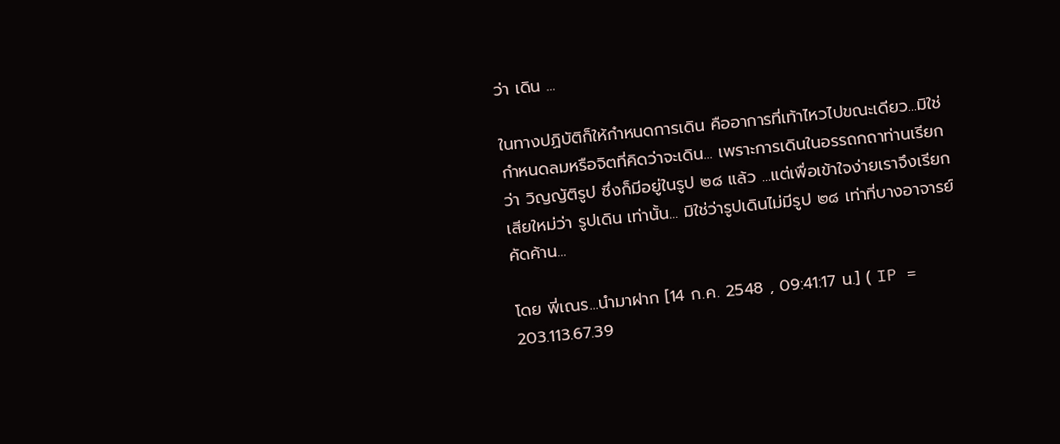ว่า เดิน ...

ในทางปฏิบัติก็ให้กำหนดการเดิน คืออาการที่เท้าไหวไปขณะเดียว...มิใช่กำหนดลมหรือจิตที่คิดว่าจะเดิน... เพราะการเดินในอรรถกถาท่านเรียกว่า วิญญัติรูป ซึ่งก็มีอยู่ในรูป ๒๘ แล้ว ...แต่เพื่อเข้าใจง่ายเราจึงเรียกเสียใหม่ว่า รูปเดิน เท่านั้น... มิใช่ว่ารูปเดินไม่มีรูป ๒๘ เท่าที่บางอาจารย์คัดค้าน...

โดย พี่เณร...นำมาฝาก [14 ก.ค. 2548 , 09:41:17 น.] ( IP = 203.113.67.39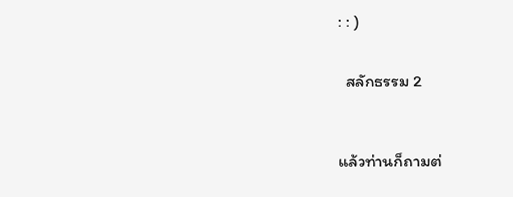: : )


  สลักธรรม 2



แล้วท่านก็ถามต่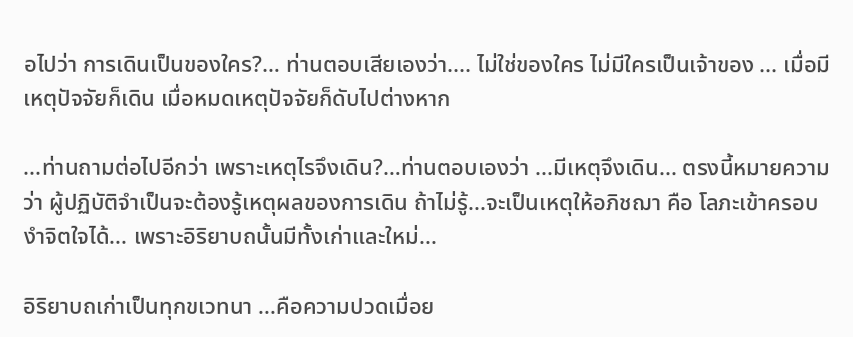อไปว่า การเดินเป็นของใคร?… ท่านตอบเสียเองว่า.... ไม่ใช่ของใคร ไม่มีใครเป็นเจ้าของ ... เมื่อมีเหตุปัจจัยก็เดิน เมื่อหมดเหตุปัจจัยก็ดับไปต่างหาก

...ท่านถามต่อไปอีกว่า เพราะเหตุไรจึงเดิน?…ท่านตอบเองว่า ...มีเหตุจึงเดิน... ตรงนี้หมายความว่า ผู้ปฏิบัติจำเป็นจะต้องรู้เหตุผลของการเดิน ถ้าไม่รู้...จะเป็นเหตุให้อภิชฌา คือ โลภะเข้าครอบงำจิตใจได้... เพราะอิริยาบถนั้นมีทั้งเก่าและใหม่...

อิริยาบถเก่าเป็นทุกขเวทนา ...คือความปวดเมื่อย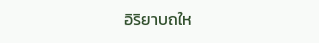อิริยาบถให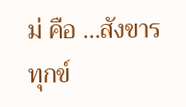ม่ คือ ...สังขารทุกข์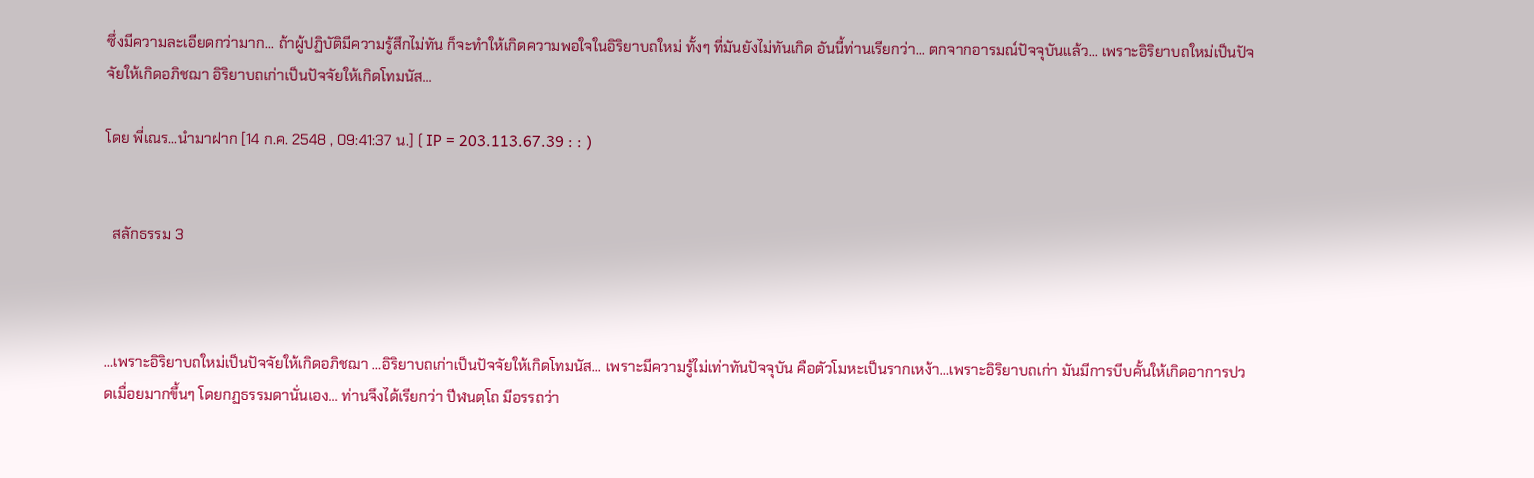ซึ่งมีความละเอียดกว่ามาก... ถ้าผู้ปฏิบัติมีความรู้สึกไม่ทัน ก็จะทำให้เกิดความพอใจในอิริยาบถใหม่ ทั้งๆ ที่มันยังไม่ทันเกิด อันนี้ท่านเรียกว่า... ตกจากอารมณ์ปัจจุบันแล้ว... เพราะอิริยาบถใหม่เป็นปัจจัยให้เกิดอภิชฌา อิริยาบถเก่าเป็นปัจจัยให้เกิดโทมนัส...

โดย พี่เณร...นำมาฝาก [14 ก.ค. 2548 , 09:41:37 น.] ( IP = 203.113.67.39 : : )


  สลักธรรม 3



…เพราะอิริยาบถใหม่เป็นปัจจัยให้เกิดอภิชฌา …อิริยาบถเก่าเป็นปัจจัยให้เกิดโทมนัส... เพราะมีความรู้ไม่เท่าทันปัจจุบัน คือตัวโมหะเป็นรากเหง้า…เพราะอิริยาบถเก่า มันมีการบีบคั้นให้เกิดอาการปวดเมื่อยมากขึ้นๆ โดยกฏธรรมดานั่นเอง… ท่านจึงได้เรียกว่า ปีฬนตฺโถ มีอรรถว่า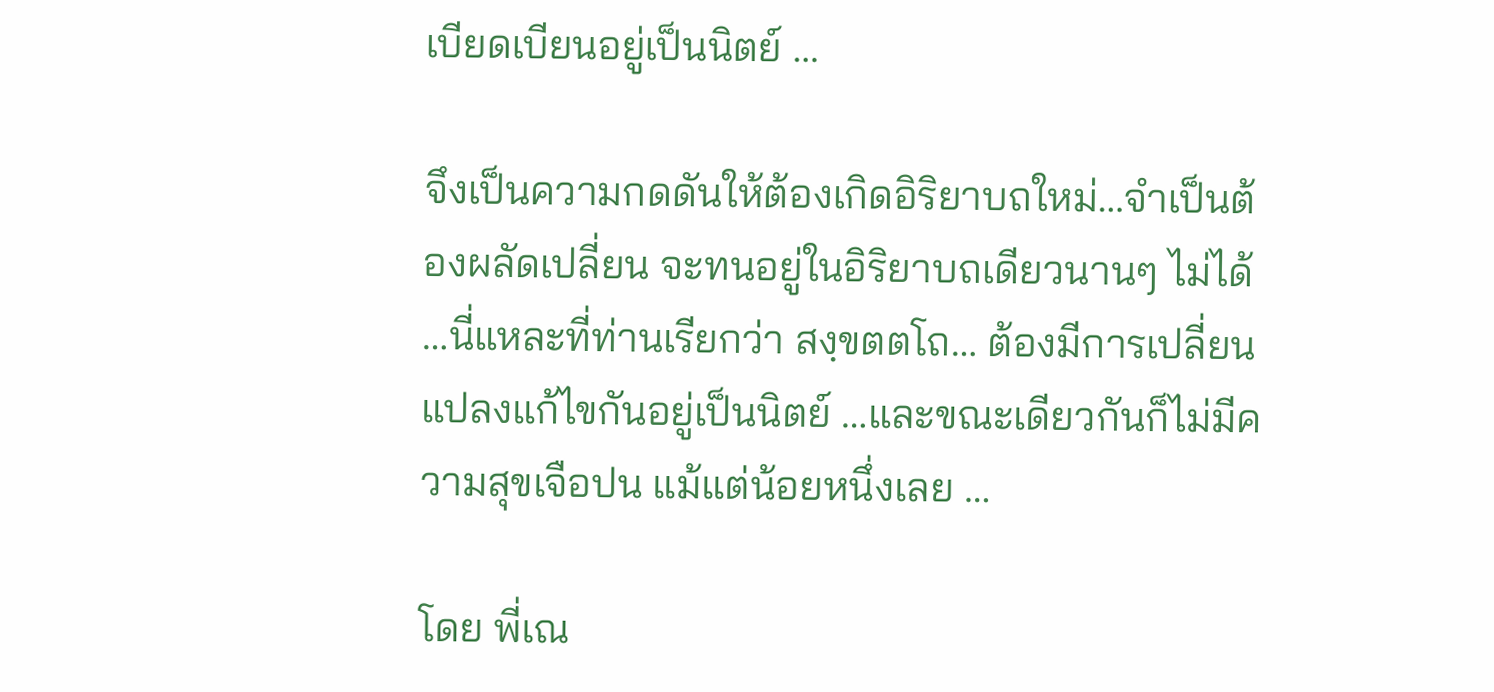เบียดเบียนอยู่เป็นนิตย์ …

จึงเป็นความกดดันให้ต้องเกิดอิริยาบถใหม่…จำเป็นต้องผลัดเปลี่ยน จะทนอยู่ในอิริยาบถเดียวนานๆ ไม่ได้ …นี่แหละที่ท่านเรียกว่า สงฺขตตโถ… ต้องมีการเปลี่ยนแปลงแก้ไขกันอยู่เป็นนิตย์ …และขณะเดียวกันก็ไม่มีความสุขเจือปน แม้แต่น้อยหนึ่งเลย …

โดย พี่เณ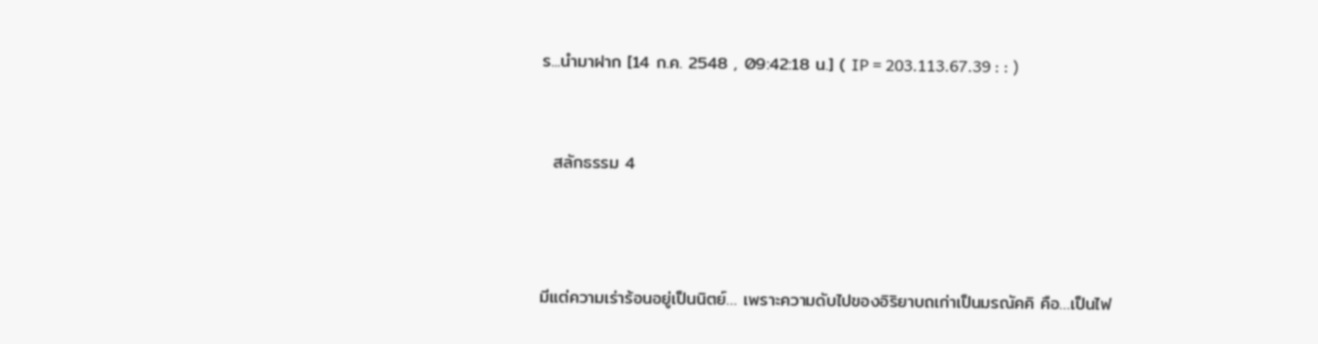ร...นำมาฝาก [14 ก.ค. 2548 , 09:42:18 น.] ( IP = 203.113.67.39 : : )


  สลักธรรม 4



มีแต่ความเร่าร้อนอยู่เป็นนิตย์… เพราะความดับไปของอิริยาบถเก่าเป็นมรณัคคิ คือ…เป็นไฟ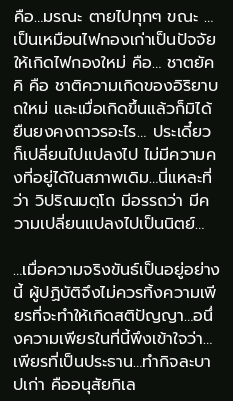คือ…มรณะ ตายไปทุกๆ ขณะ …เป็นเหมือนไฟกองเก่าเป็นปัจจัยให้เกิดไฟกองใหม่ คือ… ชาตยัคคิ คือ ชาติความเกิดของอิริยาบถใหม่ และเมื่อเกิดขึ้นแล้วก็มิได้ยืนยงคงถาวรอะไร… ประเดี๋ยวก็เปลี่ยนไปแปลงไป ไม่มีความคงที่อยู่ได้ในสภาพเดิม…นี่แหละที่ว่า วิปริณมตฺโถ มีอรรถว่า มีความเปลี่ยนแปลงไปเป็นนิตย์…

…เมื่อความจริงขันธ์เป็นอยู่อย่างนี้ ผู้ปฏิบัติจึงไม่ควรทิ้งความเพียรที่จะทำให้เกิดสติปัญญา…อนึ่งความเพียรในที่นี้พึงเข้าใจว่า… เพียรที่เป็นประธาน…ทำกิจละบาปเก่า คืออนุสัยกิเล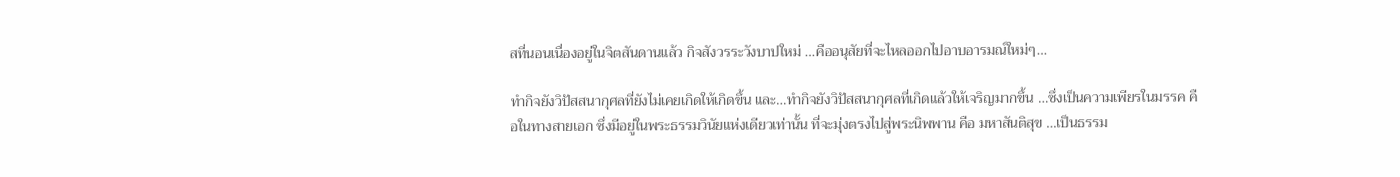สที่นอนเนื่องอยู่ในจิตสันดานแล้ว กิจสังวรระวังบาปใหม่ …คืออนุสัยที่จะไหลออกไปอาบอารมณ์ใหม่ๆ…

ทำกิจยังวิปัสสนากุศลที่ยังไม่เคยเกิดให้เกิดขึ้น และ…ทำกิจยังวิปัสสนากุศลที่เกิดแล้วให้เจริญมากขึ้น …ซึ่งเป็นความเพียรในมรรค คือในทางสายเอก ซึ่งมีอยู่ในพระธรรมวินัยแห่งเดียวเท่านั้น ที่จะมุ่งตรงไปสู่พระนิพพาน คือ มหาสันติสุข …เป็นธรรม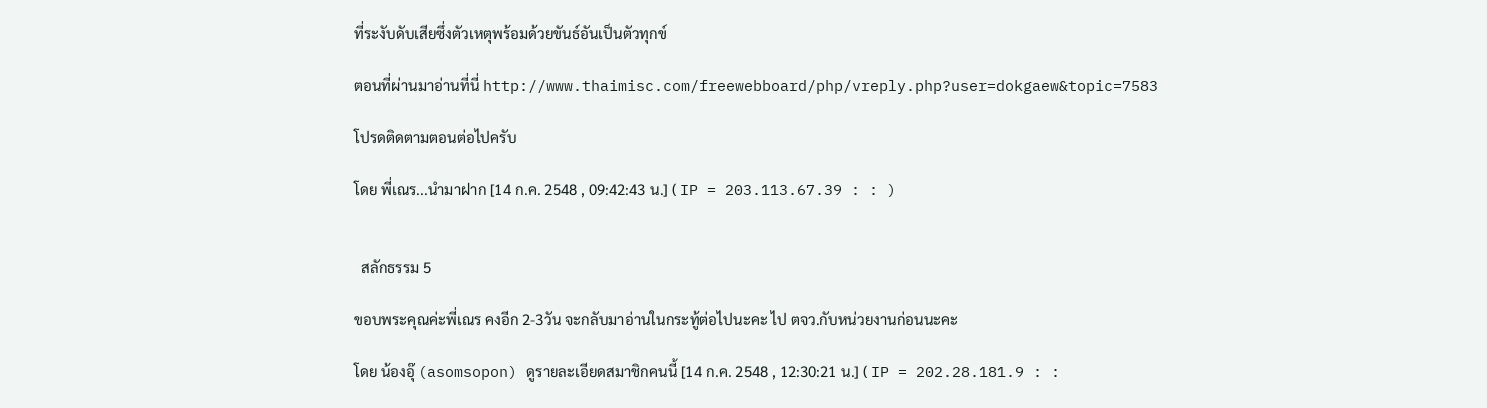ที่ระงับดับเสียซึ่งตัวเหตุพร้อมด้วยขันธ์อันเป็นตัวทุกข์

ตอนที่ผ่านมาอ่านที่นี่ http://www.thaimisc.com/freewebboard/php/vreply.php?user=dokgaew&topic=7583

โปรดติดตามตอนต่อไปครับ

โดย พี่เณร...นำมาฝาก [14 ก.ค. 2548 , 09:42:43 น.] ( IP = 203.113.67.39 : : )


  สลักธรรม 5

ขอบพระคุณค่ะพี่เณร คงอีก 2-3วัน จะกลับมาอ่านในกระทู้ต่อไปนะคะ ไป ตจว.กับหน่วยงานก่อนนะคะ

โดย น้องอุ๊ (asomsopon) ดูรายละเอียดสมาชิกคนนี้ [14 ก.ค. 2548 , 12:30:21 น.] ( IP = 202.28.181.9 : :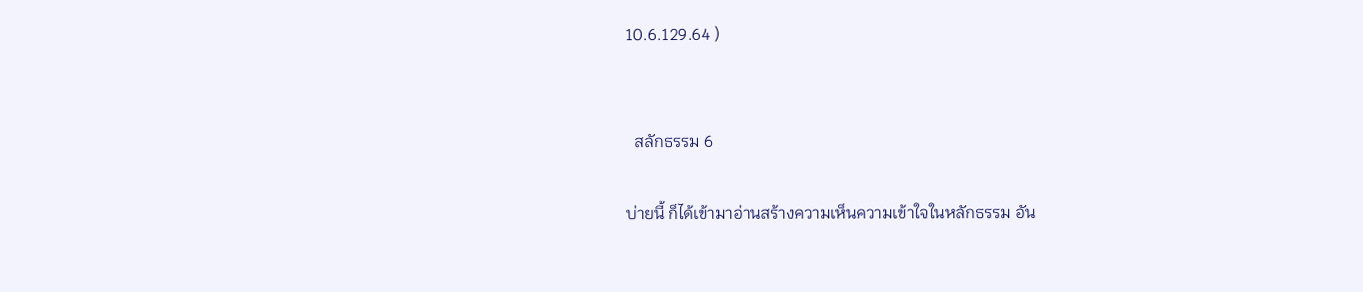10.6.129.64 )


  สลักธรรม 6

บ่ายนี้ ก็ได้เข้ามาอ่านสร้างความเห็นความเข้าใจในหลักธรรม อัน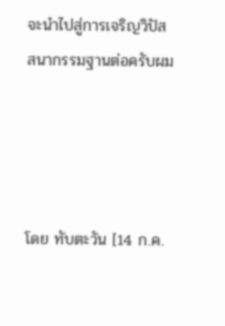จะนำไปสู่การเจริญวิปัสสนากรรมฐานต่อครับผม




โดย ทับตะวัน [14 ก.ค.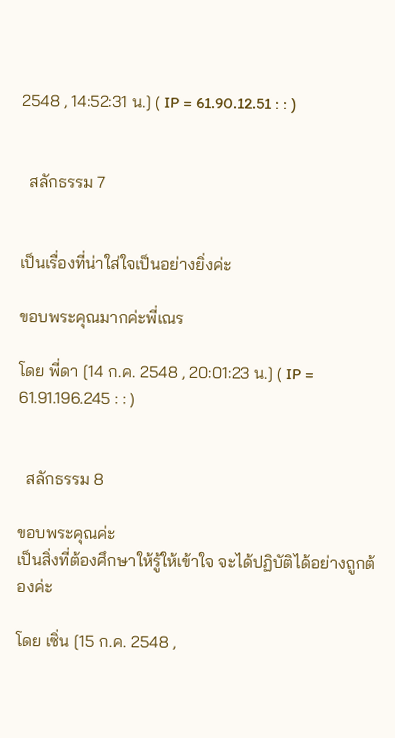2548 , 14:52:31 น.] ( IP = 61.90.12.51 : : )


  สลักธรรม 7


เป็นเรื่องที่น่าใส่ใจเป็นอย่างยิ่งค่ะ

ขอบพระคุณมากค่ะพี่เณร

โดย พี่ดา [14 ก.ค. 2548 , 20:01:23 น.] ( IP = 61.91.196.245 : : )


  สลักธรรม 8

ขอบพระคุณค่ะ
เป็นสิ่งที่ต้องศึกษาให้รู้ให้เข้าใจ จะได้ปฏิบัติได้อย่างถูกต้องค่ะ

โดย เซิ่น [15 ก.ค. 2548 ,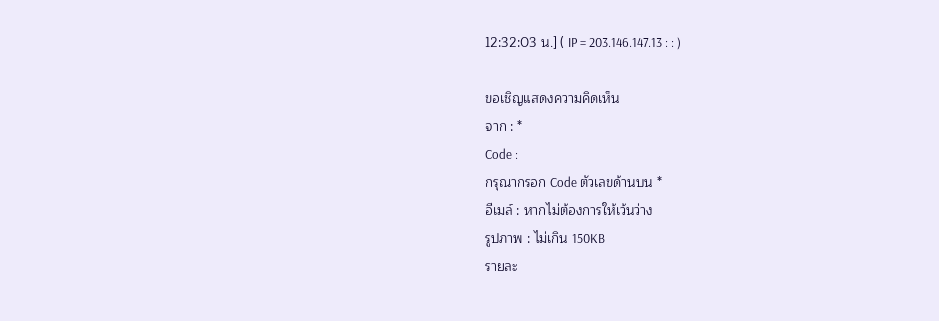12:32:03 น.] ( IP = 203.146.147.13 : : )

ขอเชิญแสดงความคิดเห็น
จาก : *
Code :
กรุณากรอก Code ตัวเลขด้านบน *
อีเมล์ : หากไม่ต้องการให้เว้นว่าง
รูปภาพ : ไม่เกิน 150KB
รายละ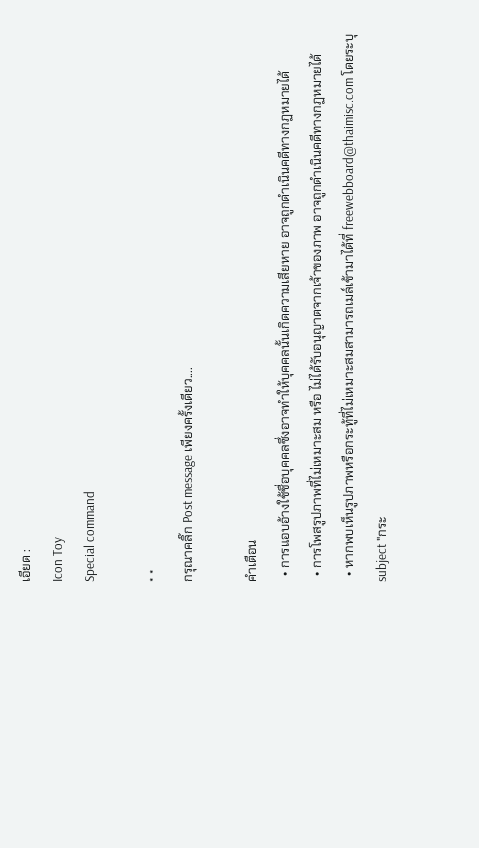เอียด :
Icon Toy
Special command

* *
กรุณาคลิ๊ก Post message เพียงครั้งเดียว....

คำเตือน
  • การแอบอ้างใช้ชื่อบุคคลซึ่งอาจทำให้บุคคลนั้นเกิดความเสียหาย อาจถูกดำเนินคดีทางกฏหมายได้
  • การโพสรูปภาพที่ไม่เหมาะสม หรือ ไม่ได้รับอนุญาตจากเจ้าของภาพ อาจถูกดำเนินคดีทางกฏหมายได้
  • หากพบเห็นรูปภาพหรือกระทู้ที่ไม่เหมาะสมสามารถเมล์เข้ามาได้ที่ freewebboard@thaimisc.com โดยระบุ subject "กระ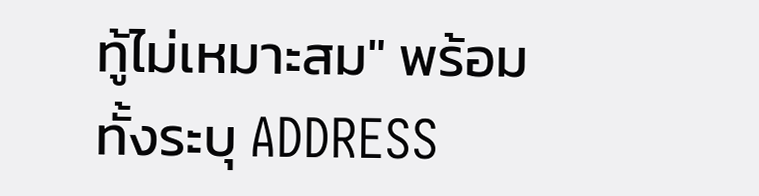ทู้ไม่เหมาะสม" พร้อมทั้งระบุ ADDRESS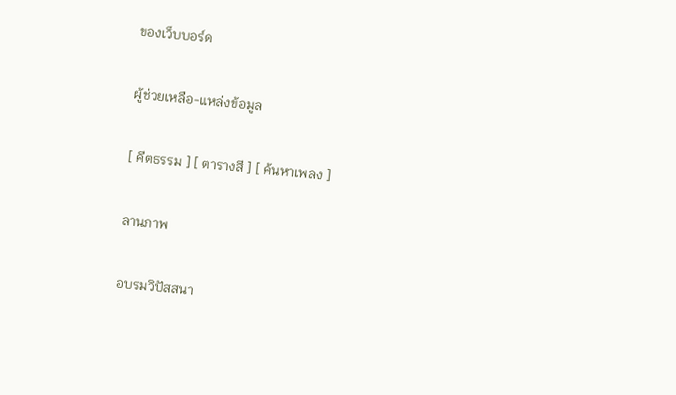ของเว็บบอร์ด

ผู้ช่วยเหลือ-แหล่งข้อมูล

[ คีตธรรม ] [ ตารางสี ] [ ค้นหาเพลง ]

ลานภาพ

อบรมวิปัสสนา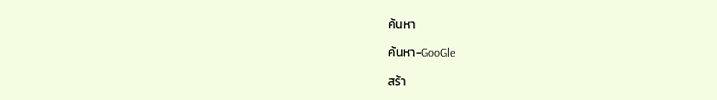ค้นหา

ค้นหา-GooGle

สร้า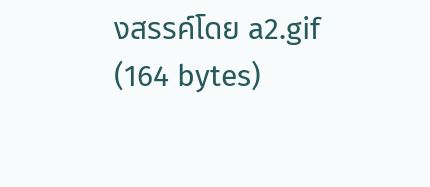งสรรค์โดย a2.gif (164 bytes)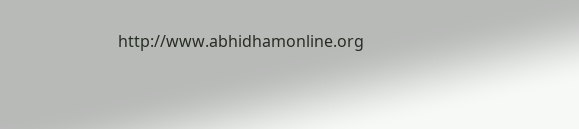http://www.abhidhamonline.org